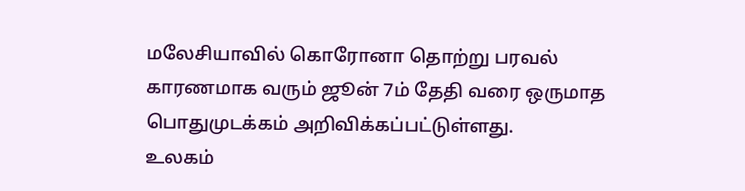மலேசியாவில் கொரோனா தொற்று பரவல் காரணமாக வரும் ஜூன் 7ம் தேதி வரை ஒருமாத பொதுமுடக்கம் அறிவிக்கப்பட்டுள்ளது.
உலகம்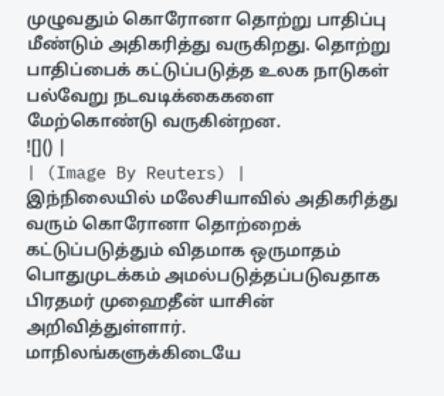முழுவதும் கொரோனா தொற்று பாதிப்பு மீண்டும் அதிகரித்து வருகிறது. தொற்று பாதிப்பைக் கட்டுப்படுத்த உலக நாடுகள் பல்வேறு நடவடிக்கைகளை மேற்கொண்டு வருகின்றன.
![]() |
| (Image By Reuters) |
இந்நிலையில் மலேசியாவில் அதிகரித்து வரும் கொரோனா தொற்றைக் கட்டுப்படுத்தும் விதமாக ஒருமாதம் பொதுமுடக்கம் அமல்படுத்தப்படுவதாக பிரதமர் முஹைதீன் யாசின் அறிவித்துள்ளார்.
மாநிலங்களுக்கிடையே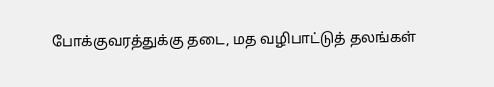போக்குவரத்துக்கு தடை, மத வழிபாட்டுத் தலங்கள்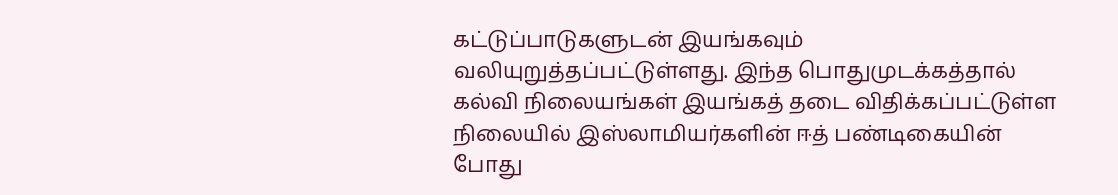கட்டுப்பாடுகளுடன் இயங்கவும் வலியுறுத்தப்பட்டுள்ளது. இந்த பொதுமுடக்கத்தால் கல்வி நிலையங்கள் இயங்கத் தடை விதிக்கப்பட்டுள்ள நிலையில் இஸ்லாமியர்களின் ஈத் பண்டிகையின் போது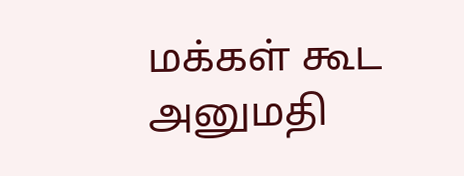மக்கள் கூட அனுமதி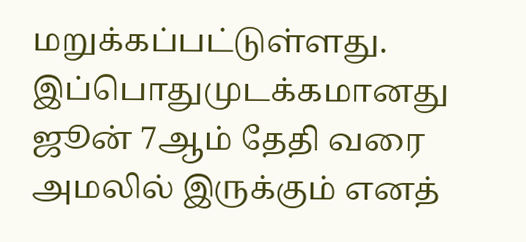மறுக்கப்பட்டுள்ளது.
இப்பொதுமுடக்கமானது ஜூன் 7ஆம் தேதி வரை அமலில் இருக்கும் எனத்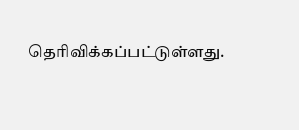தெரிவிக்கப்பட்டுள்ளது.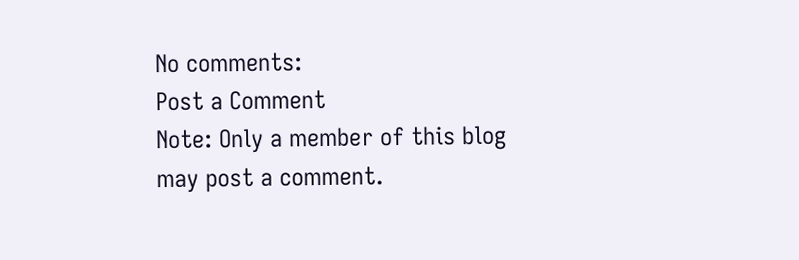No comments:
Post a Comment
Note: Only a member of this blog may post a comment.